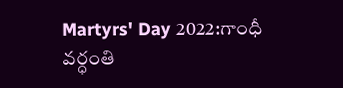Martyrs' Day 2022:గాంధీ వర్ధంతి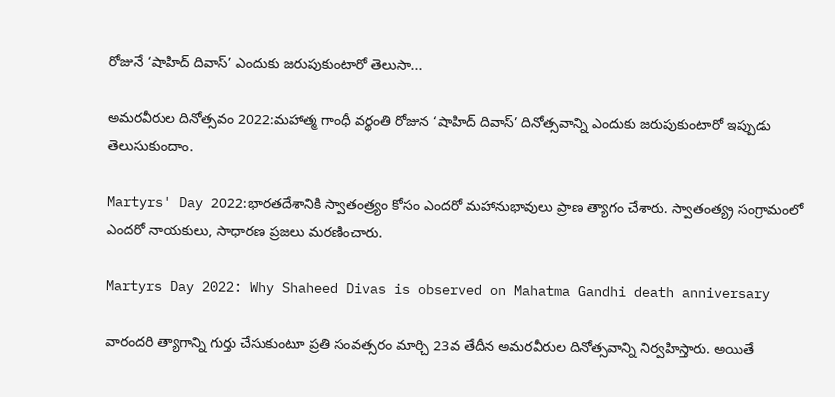రోజునే ‘షాహిద్ దివాస్’ ఎందుకు జరుపుకుంటారో తెలుసా...

అమరవీరుల దినోత్సవం 2022:మహాత్మ గాంధీ వర్థంతి రోజున ‘షాహిద్ దివాస్’ దినోత్సవాన్ని ఎందుకు జరుపుకుంటారో ఇప్పుడు తెలుసుకుందాం.

Martyrs' Day 2022:భారతదేశానికి స్వాతంత్ర్యం కోసం ఎందరో మహానుభావులు ప్రాణ త్యాగం చేశారు. స్వాతంత్య్ర సంగ్రామంలో ఎందరో నాయకులు, సాధారణ ప్రజలు మరణించారు.

Martyrs Day 2022: Why Shaheed Divas is observed on Mahatma Gandhi death anniversary

వారందరి త్యాగాన్ని గుర్తు చేసుకుంటూ ప్రతి సంవత్సరం మార్చి 23వ తేదీన అమరవీరుల దినోత్సవాన్ని నిర్వహిస్తారు. అయితే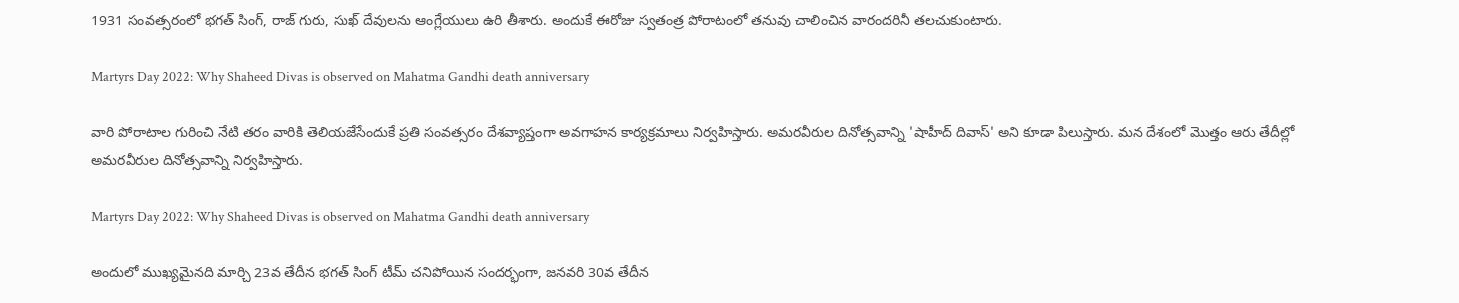1931 సంవత్సరంలో భగత్ సింగ్, రాజ్ గురు, సుఖ్ దేవులను ఆంగ్లేయులు ఉరి తీశారు. అందుకే ఈరోజు స్వతంత్ర పోరాటంలో తనువు చాలించిన వారందరినీ తలచుకుంటారు.

Martyrs Day 2022: Why Shaheed Divas is observed on Mahatma Gandhi death anniversary

వారి పోరాటాల గురించి నేటి తరం వారికి తెలియజేసేందుకే ప్రతి సంవత్సరం దేశవ్యాప్తంగా అవగాహన కార్యక్రమాలు నిర్వహిస్తారు. అమరవీరుల దినోత్సవాన్ని 'షాహీద్ దివాస్' అని కూడా పిలుస్తారు. మన దేశంలో మొత్తం ఆరు తేదీల్లో అమరవీరుల దినోత్సవాన్ని నిర్వహిస్తారు.

Martyrs Day 2022: Why Shaheed Divas is observed on Mahatma Gandhi death anniversary

అందులో ముఖ్యమైనది మార్చి 23వ తేదీన భగత్ సింగ్ టీమ్ చనిపోయిన సందర్భంగా, జనవరి 30వ తేదీన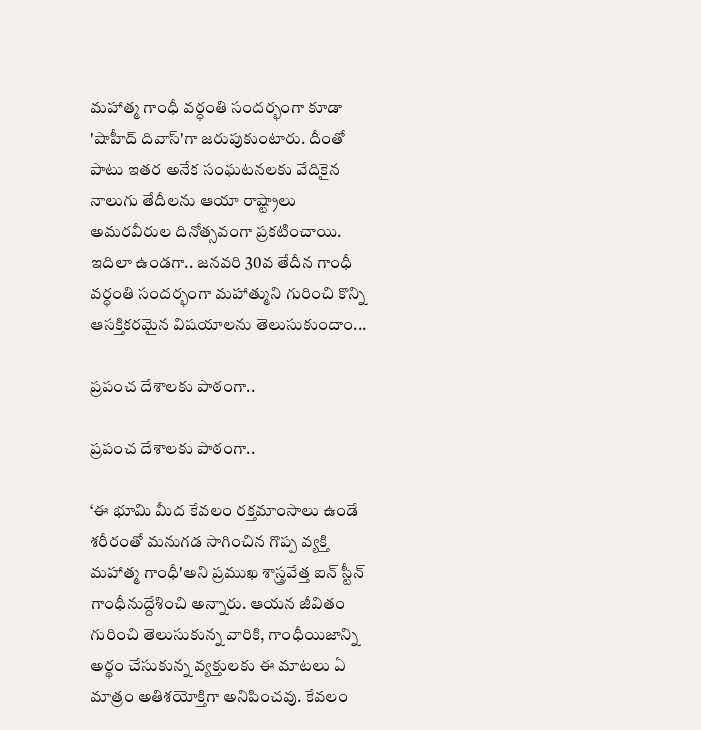మహాత్మ గాంధీ వర్ధంతి సందర్భంగా కూడా 'షాహీద్ దివాస్'గా జరుపుకుంటారు. దీంతో పాటు ఇతర అనేక సంఘటనలకు వేదికైన నాలుగు తేదీలను ఆయా రాష్ట్రాలు అమరవీరుల దినోత్సవంగా ప్రకటించాయి. ఇదిలా ఉండగా.. జనవరి 30వ తేదీన గాంధీ వర్ధంతి సందర్భంగా మహాత్ముని గురించి కొన్ని ఆసక్తికరమైన విషయాలను తెలుసుకుందాం...

ప్రపంచ దేశాలకు పాఠంగా..

ప్రపంచ దేశాలకు పాఠంగా..

‘ఈ భూమి మీద కేవలం రక్తమాంసాలు ఉండే శరీరంతో మనుగడ సాగించిన గొప్ప వ్యక్తి మహాత్మ గాంధీ'అని ప్రముఖ శాస్త్రవేత్త ఐన్ స్టీన్ గాంధీనుద్దేశించి అన్నారు. ఆయన జీవితం గురించి తెలుసుకున్న వారికి, గాంధీయిజాన్ని అర్థం చేసుకున్న వ్యక్తులకు ఈ మాటలు ఏ మాత్రం అతిశయోక్తిగా అనిపించవు. కేవలం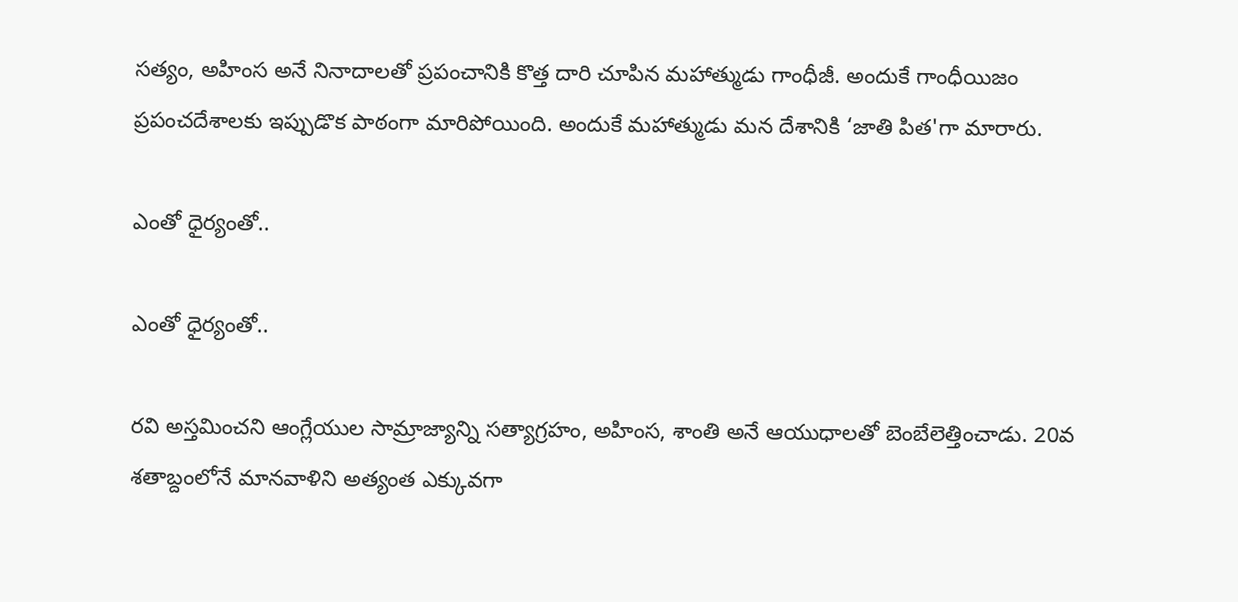సత్యం, అహింస అనే నినాదాలతో ప్రపంచానికి కొత్త దారి చూపిన మహాత్ముడు గాంధీజీ. అందుకే గాంధీయిజం ప్రపంచదేశాలకు ఇప్పుడొక పాఠంగా మారిపోయింది. అందుకే మహాత్ముడు మన దేశానికి ‘జాతి పిత'గా మారారు.

ఎంతో ధైర్యంతో..

ఎంతో ధైర్యంతో..

రవి అస్తమించని ఆంగ్లేయుల సామ్రాజ్యాన్ని సత్యాగ్రహం, అహింస, శాంతి అనే ఆయుధాలతో బెంబేలెత్తించాడు. 20వ శతాబ్దంలోనే మానవాళిని అత్యంత ఎక్కువగా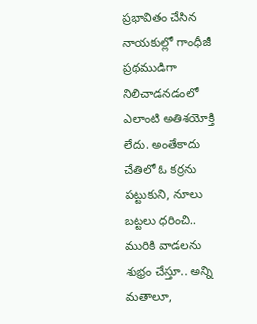ప్రభావితం చేసిన నాయకుల్లో గాంధీజీ ప్రథముడిగా నిలిచాడనడంలో ఎలాంటి అతిశయోక్తి లేదు. అంతేకాదు చేతిలో ఓ కర్రను పట్టుకుని, నూలు బట్టలు ధరించి.. మురికి వాడలను శుభ్రం చేస్తూ.. అన్ని మతాలూ,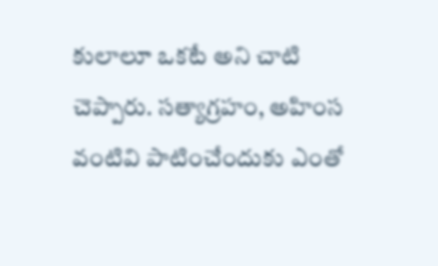కులాలూ ఒకటే అని చాటి చెప్పారు. సత్యాగ్రహం, అహింస వంటివి పాటించేందుకు ఎంతో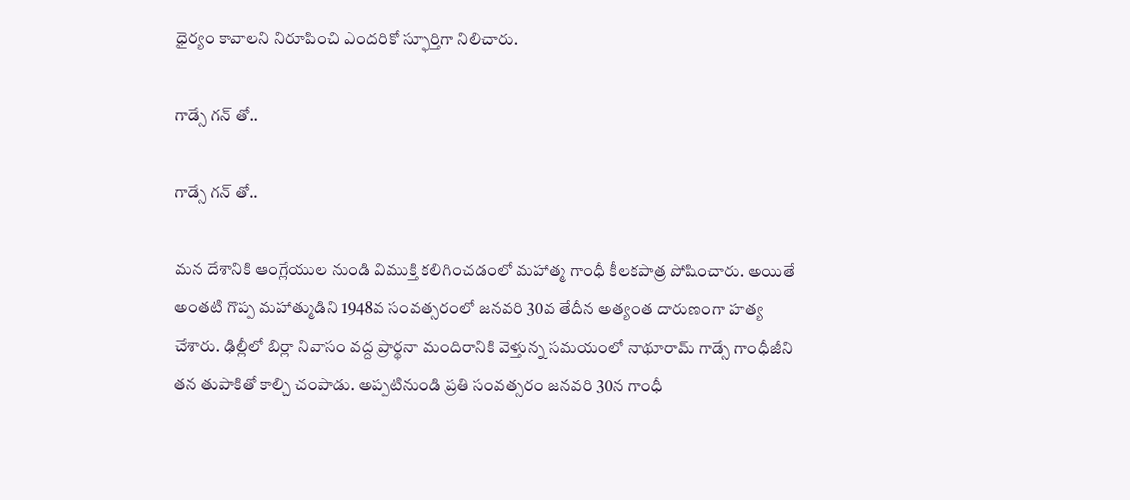ధైర్యం కావాలని నిరూపించి ఎందరికో స్ఫూర్తిగా నిలిచారు.

గాడ్సే గన్ తో..

గాడ్సే గన్ తో..

మన దేశానికి ఆంగ్లేయుల నుండి విముక్తి కలిగించడంలో మహాత్మ గాంధీ కీలకపాత్ర పోషించారు. అయితే అంతటి గొప్ప మహాత్ముడిని 1948వ సంవత్సరంలో జనవరి 30వ తేదీన అత్యంత దారుణంగా హత్య చేశారు. ఢిల్లీలో బిర్లా నివాసం వద్ద ప్రార్థనా మందిరానికి వెళ్తున్న సమయంలో నాథూరామ్ గాడ్సే గాంధీజీని తన తుపాకితో కాల్చి చంపాడు. అప్పటినుండి ప్రతి సంవత్సరం జనవరి 30న గాంధీ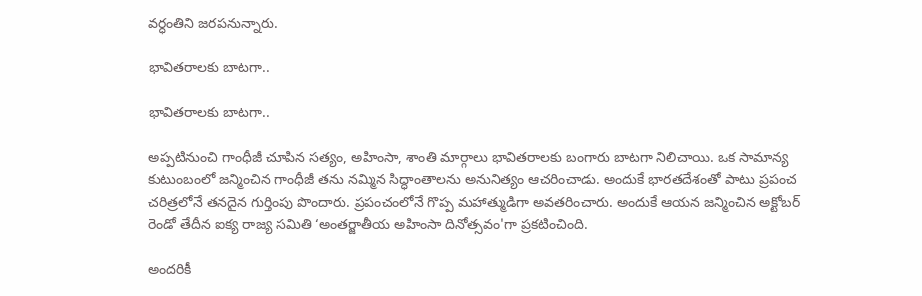వర్ధంతిని జరపనున్నారు.

భావితరాలకు బాటగా..

భావితరాలకు బాటగా..

అప్పటినుంచి గాంధీజీ చూపిన సత్యం, అహింసా, శాంతి మార్గాలు భావితరాలకు బంగారు బాటగా నిలిచాయి. ఒక సామాన్య కుటుంబంలో జన్మించిన గాంధీజీ తను నమ్మిన సిద్ధాంతాలను అనునిత్యం ఆచరించాడు. అందుకే భారతదేశంతో పాటు ప్రపంచ చరిత్రలోనే తనదైన గుర్తింపు పొందారు. ప్రపంచంలోనే గొప్ప మహాత్ముడిగా అవతరించారు. అందుకే ఆయన జన్మించిన అక్టోబర్ రెండో తేదీన ఐక్య రాజ్య సమితి ‘అంతర్జాతీయ అహింసా దినోత్సవం'గా ప్రకటించింది.

అందరికీ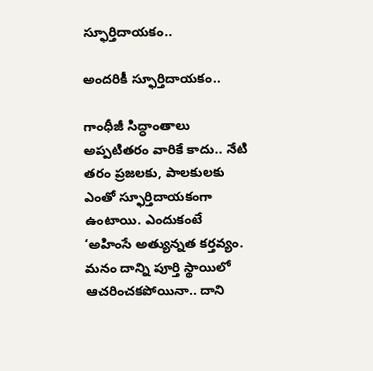స్ఫూర్తిదాయకం..

అందరికీ స్ఫూర్తిదాయకం..

గాంధీజీ సిద్ధాంతాలు అప్పటితరం వారికే కాదు.. నేటి తరం ప్రజలకు, పాలకులకు ఎంతో స్ఫూర్తిదాయకంగా ఉంటాయి. ఎందుకంటే ‘అహింసే అత్యున్నత కర్తవ్యం. మనం దాన్ని పూర్తి స్థాయిలో ఆచరించకపోయినా.. దాని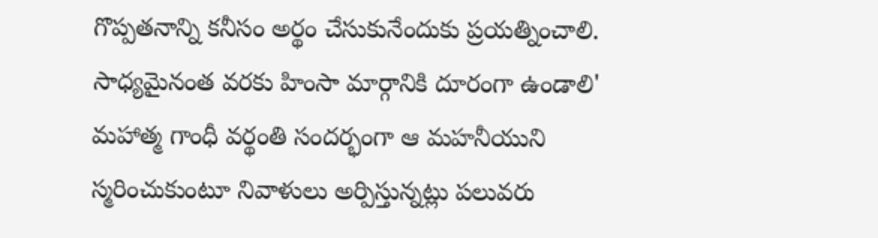గొప్పతనాన్ని కనీసం అర్థం చేసుకునేందుకు ప్రయత్నించాలి. సాధ్యమైనంత వరకు హింసా మార్గానికి దూరంగా ఉండాలి' మహాత్మ గాంధీ వర్థంతి సందర్భంగా ఆ మహనీయుని స్మరించుకుంటూ నివాళులు అర్పిస్తున్నట్లు పలువరు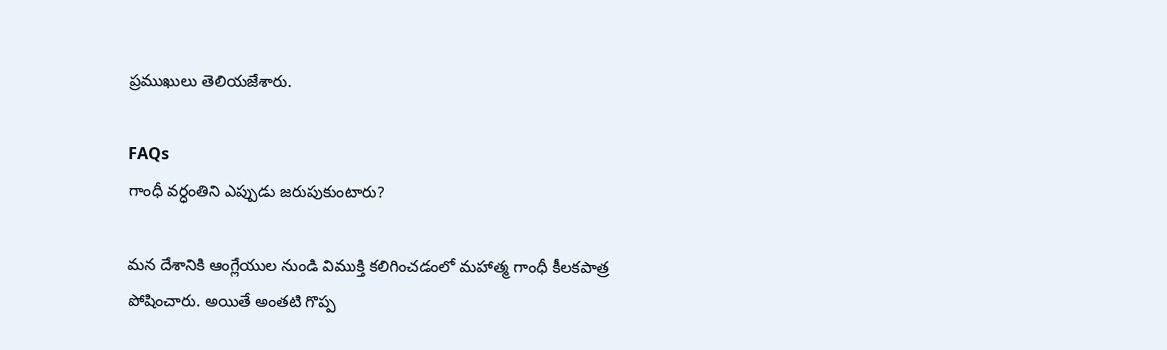ప్రముఖులు తెలియజేశారు.

FAQs
గాంధీ వర్ధంతిని ఎప్పుడు జరుపుకుంటారు?

మన దేశానికి ఆంగ్లేయుల నుండి విముక్తి కలిగించడంలో మహాత్మ గాంధీ కీలకపాత్ర పోషించారు. అయితే అంతటి గొప్ప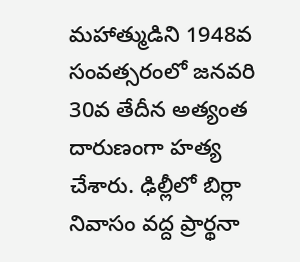మహాత్ముడిని 1948వ సంవత్సరంలో జనవరి 30వ తేదీన అత్యంత దారుణంగా హత్య చేశారు. ఢిల్లీలో బిర్లా నివాసం వద్ద ప్రార్థనా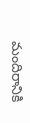మందిరానికి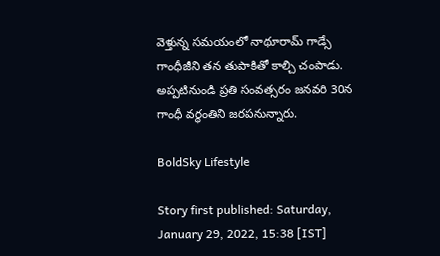వెళ్తున్న సమయంలో నాథూరామ్ గాడ్సే గాంధీజీని తన తుపాకితో కాల్చి చంపాడు. అప్పటినుండి ప్రతి సంవత్సరం జనవరి 30న గాంధీ వర్ధంతిని జరపనున్నారు.

BoldSky Lifestyle

Story first published: Saturday, January 29, 2022, 15:38 [IST]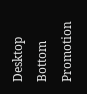Desktop Bottom Promotion